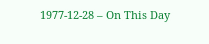1977-12-28 – On This Day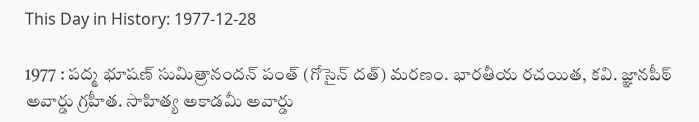This Day in History: 1977-12-28

1977 : పద్మ భూషణ్ సుమిత్రానందన్ పంత్ (గోసైన్ దత్) మరణం. భారతీయ రచయిత, కవి. జ్ఞానపీఠ్ అవార్డు గ్రహీత. సాహిత్య అకాడమీ అవార్డు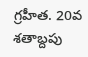గ్రహీత. 20వ శతాబ్దపు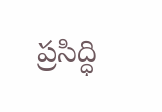ప్రసిద్ధి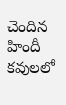చెందిన హిందీ కవులలో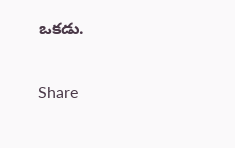ఒకడు.

Share